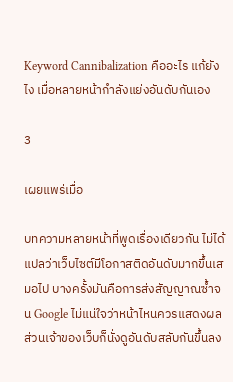Keyword Cannibalization คืออะไร แก้ยังไง เมื่อหลายหน้ากำลังแย่งอันดับกันเอง

3

เผยแพร่เมื่อ

บทความหลายหน้าที่พูดเรื่องเดียวกัน ไม่ได้แปลว่าเว็บไซต์มีโอกาสติดอันดับมากขึ้นเสมอไป บางครั้งมันคือการส่งสัญญาณซ้ำจน Google ไม่แน่ใจว่าหน้าไหนควรแสดงผล ส่วนเจ้าของเว็บก็นั่งดูอันดับสลับกันขึ้นลง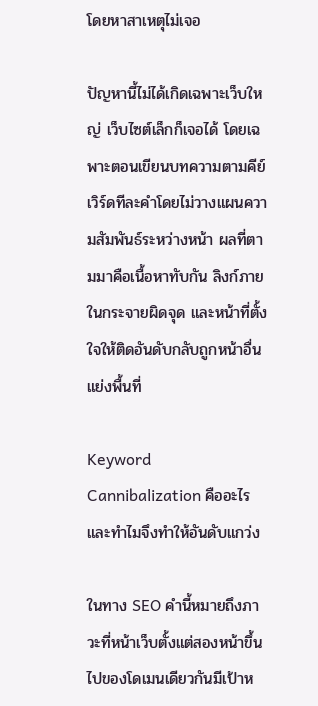โดยหาสาเหตุไม่เจอ

ปัญหานี้ไม่ได้เกิดเฉพาะเว็บใหญ่ เว็บไซต์เล็กก็เจอได้ โดยเฉพาะตอนเขียนบทความตามคีย์เวิร์ดทีละคำโดยไม่วางแผนความสัมพันธ์ระหว่างหน้า ผลที่ตามมาคือเนื้อหาทับกัน ลิงก์ภายในกระจายผิดจุด และหน้าที่ตั้งใจให้ติดอันดับกลับถูกหน้าอื่นแย่งพื้นที่

Keyword Cannibalization คืออะไร และทำไมจึงทำให้อันดับแกว่ง

ในทาง SEO คำนี้หมายถึงภาวะที่หน้าเว็บตั้งแต่สองหน้าขึ้นไปของโดเมนเดียวกันมีเป้าห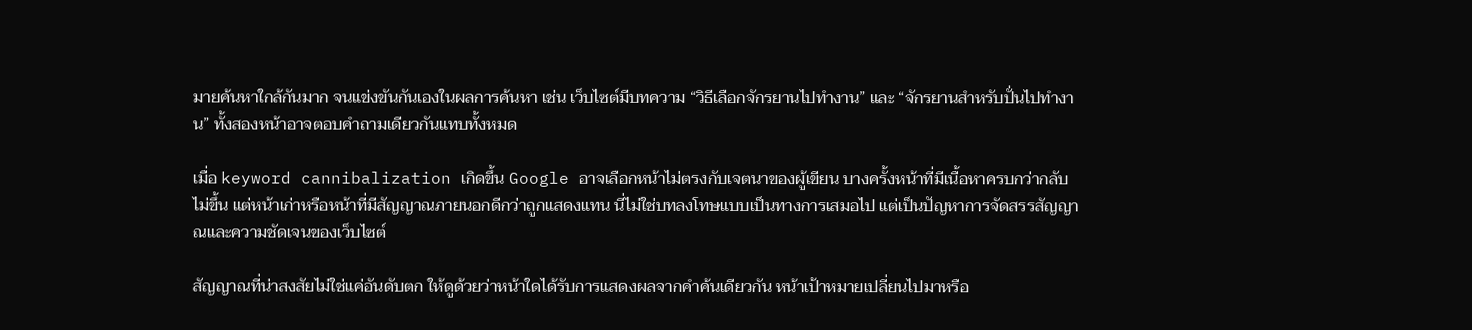มายค้นหาใกล้กันมาก จนแข่งขันกันเองในผลการค้นหา เช่น เว็บไซต์มีบทความ “วิธีเลือกจักรยานไปทำงาน” และ “จักรยานสำหรับปั่นไปทำงาน” ทั้งสองหน้าอาจตอบคำถามเดียวกันแทบทั้งหมด

เมื่อ keyword cannibalization เกิดขึ้น Google อาจเลือกหน้าไม่ตรงกับเจตนาของผู้เขียน บางครั้งหน้าที่มีเนื้อหาครบกว่ากลับไม่ขึ้น แต่หน้าเก่าหรือหน้าที่มีสัญญาณภายนอกดีกว่าถูกแสดงแทน นี่ไม่ใช่บทลงโทษแบบเป็นทางการเสมอไป แต่เป็นปัญหาการจัดสรรสัญญาณและความชัดเจนของเว็บไซต์

สัญญาณที่น่าสงสัยไม่ใช่แค่อันดับตก ให้ดูด้วยว่าหน้าใดได้รับการแสดงผลจากคำค้นเดียวกัน หน้าเป้าหมายเปลี่ยนไปมาหรือ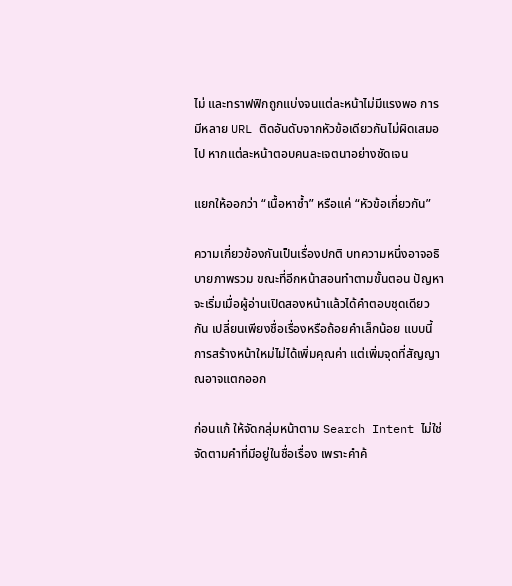ไม่ และทราฟฟิกถูกแบ่งจนแต่ละหน้าไม่มีแรงพอ การมีหลาย URL ติดอันดับจากหัวข้อเดียวกันไม่ผิดเสมอไป หากแต่ละหน้าตอบคนละเจตนาอย่างชัดเจน

แยกให้ออกว่า “เนื้อหาซ้ำ” หรือแค่ “หัวข้อเกี่ยวกัน”

ความเกี่ยวข้องกันเป็นเรื่องปกติ บทความหนึ่งอาจอธิบายภาพรวม ขณะที่อีกหน้าสอนทำตามขั้นตอน ปัญหาจะเริ่มเมื่อผู้อ่านเปิดสองหน้าแล้วได้คำตอบชุดเดียวกัน เปลี่ยนเพียงชื่อเรื่องหรือถ้อยคำเล็กน้อย แบบนี้การสร้างหน้าใหม่ไม่ได้เพิ่มคุณค่า แต่เพิ่มจุดที่สัญญาณอาจแตกออก

ก่อนแก้ ให้จัดกลุ่มหน้าตาม Search Intent ไม่ใช่จัดตามคำที่มีอยู่ในชื่อเรื่อง เพราะคำค้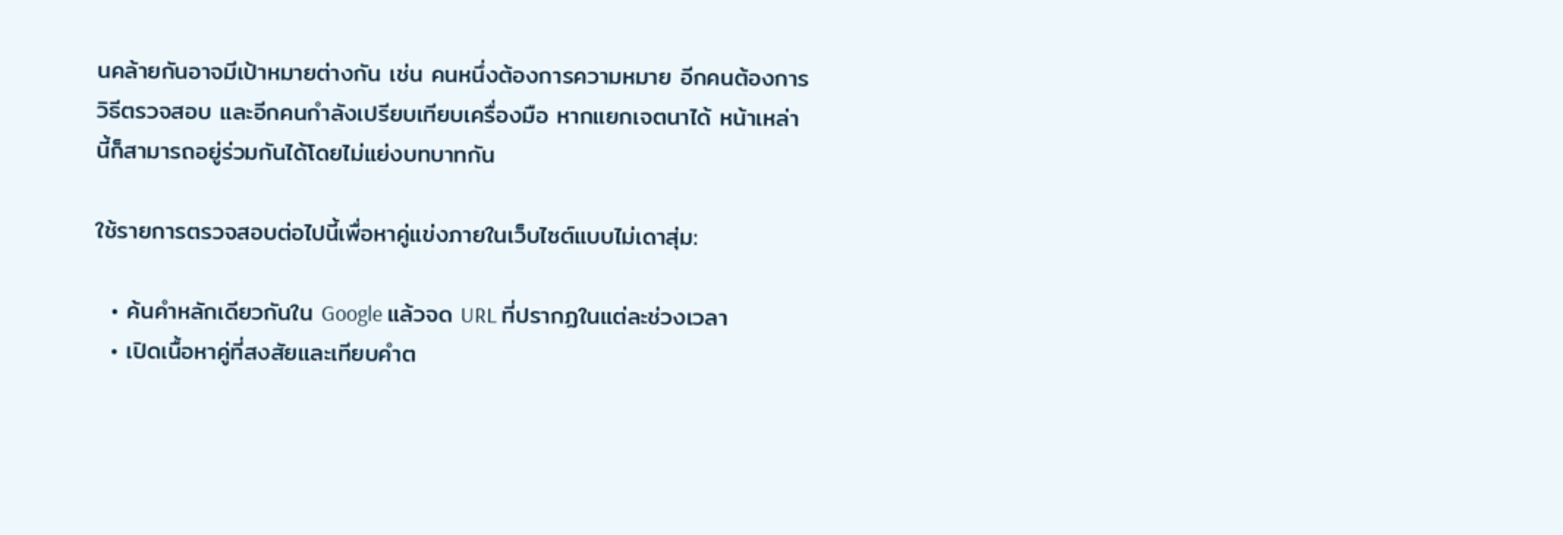นคล้ายกันอาจมีเป้าหมายต่างกัน เช่น คนหนึ่งต้องการความหมาย อีกคนต้องการวิธีตรวจสอบ และอีกคนกำลังเปรียบเทียบเครื่องมือ หากแยกเจตนาได้ หน้าเหล่านี้ก็สามารถอยู่ร่วมกันได้โดยไม่แย่งบทบาทกัน

ใช้รายการตรวจสอบต่อไปนี้เพื่อหาคู่แข่งภายในเว็บไซต์แบบไม่เดาสุ่ม:

  • ค้นคำหลักเดียวกันใน Google แล้วจด URL ที่ปรากฏในแต่ละช่วงเวลา
  • เปิดเนื้อหาคู่ที่สงสัยและเทียบคำต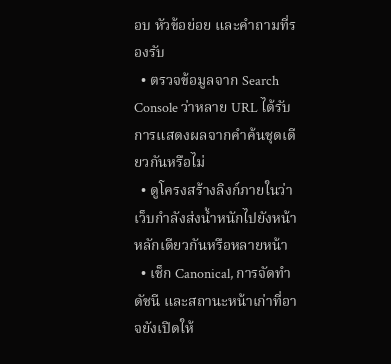อบ หัวข้อย่อย และคำถามที่รองรับ
  • ตรวจข้อมูลจาก Search Console ว่าหลาย URL ได้รับการแสดงผลจากคำค้นชุดเดียวกันหรือไม่
  • ดูโครงสร้างลิงก์ภายในว่าเว็บกำลังส่งน้ำหนักไปยังหน้าหลักเดียวกันหรือหลายหน้า
  • เช็ก Canonical, การจัดทำดัชนี และสถานะหน้าเก่าที่อาจยังเปิดให้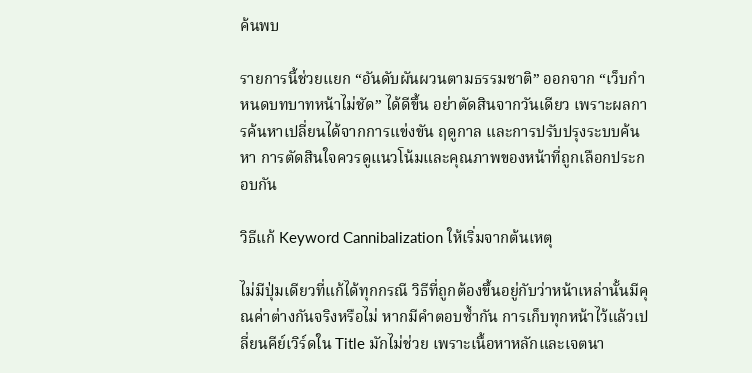ค้นพบ

รายการนี้ช่วยแยก “อันดับผันผวนตามธรรมชาติ” ออกจาก “เว็บกำหนดบทบาทหน้าไม่ชัด” ได้ดีขึ้น อย่าตัดสินจากวันเดียว เพราะผลการค้นหาเปลี่ยนได้จากการแข่งขัน ฤดูกาล และการปรับปรุงระบบค้นหา การตัดสินใจควรดูแนวโน้มและคุณภาพของหน้าที่ถูกเลือกประกอบกัน

วิธีแก้ Keyword Cannibalization ให้เริ่มจากต้นเหตุ

ไม่มีปุ่มเดียวที่แก้ได้ทุกกรณี วิธีที่ถูกต้องขึ้นอยู่กับว่าหน้าเหล่านั้นมีคุณค่าต่างกันจริงหรือไม่ หากมีคำตอบซ้ำกัน การเก็บทุกหน้าไว้แล้วเปลี่ยนคีย์เวิร์ดใน Title มักไม่ช่วย เพราะเนื้อหาหลักและเจตนา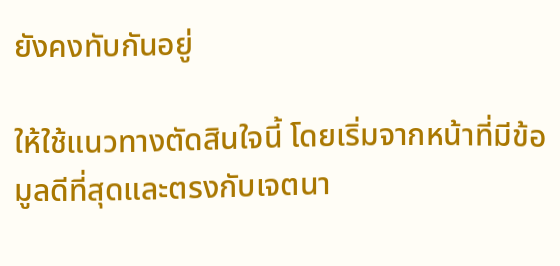ยังคงทับกันอยู่

ให้ใช้แนวทางตัดสินใจนี้ โดยเริ่มจากหน้าที่มีข้อมูลดีที่สุดและตรงกับเจตนา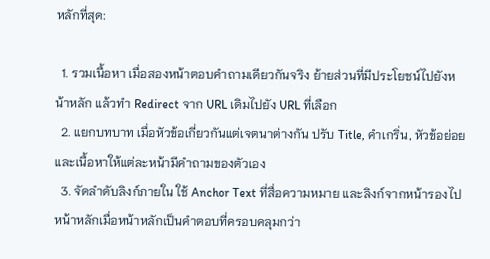หลักที่สุด:

  1. รวมเนื้อหา เมื่อสองหน้าตอบคำถามเดียวกันจริง ย้ายส่วนที่มีประโยชน์ไปยังหน้าหลัก แล้วทำ Redirect จาก URL เดิมไปยัง URL ที่เลือก
  2. แยกบทบาท เมื่อหัวข้อเกี่ยวกันแต่เจตนาต่างกัน ปรับ Title, คำเกริ่น, หัวข้อย่อย และเนื้อหาให้แต่ละหน้ามีคำถามของตัวเอง
  3. จัดลำดับลิงก์ภายใน ใช้ Anchor Text ที่สื่อความหมาย และลิงก์จากหน้ารองไปหน้าหลักเมื่อหน้าหลักเป็นคำตอบที่ครอบคลุมกว่า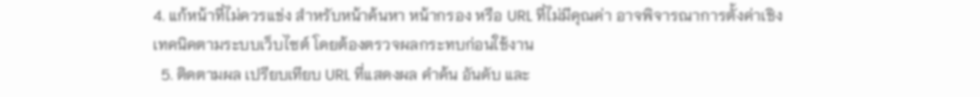4. แก้หน้าที่ไม่ควรแข่ง สำหรับหน้าค้นหา หน้ากรอง หรือ URL ที่ไม่มีคุณค่า อาจพิจารณาการตั้งค่าเชิงเทคนิคตามระบบเว็บไซต์ โดยต้องตรวจผลกระทบก่อนใช้งาน
  5. ติดตามผล เปรียบเทียบ URL ที่แสดงผล คำค้น อันดับ และ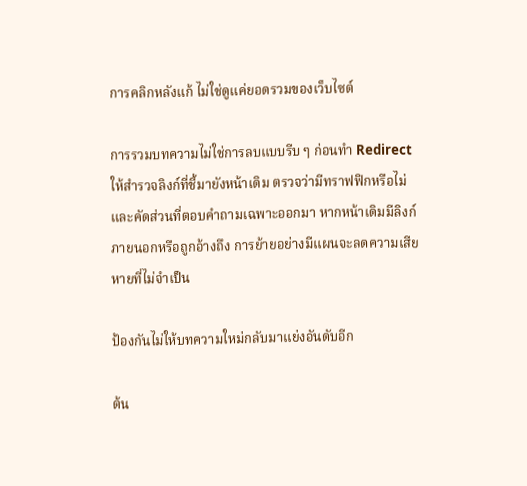การคลิกหลังแก้ ไม่ใช่ดูแค่ยอดรวมของเว็บไซต์

การรวมบทความไม่ใช่การลบแบบรีบ ๆ ก่อนทำ Redirect ให้สำรวจลิงก์ที่ชี้มายังหน้าเดิม ตรวจว่ามีทราฟฟิกหรือไม่ และคัดส่วนที่ตอบคำถามเฉพาะออกมา หากหน้าเดิมมีลิงก์ภายนอกหรือถูกอ้างถึง การย้ายอย่างมีแผนจะลดความเสียหายที่ไม่จำเป็น

ป้องกันไม่ให้บทความใหม่กลับมาแย่งอันดับอีก

ต้น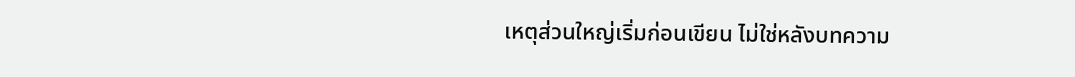เหตุส่วนใหญ่เริ่มก่อนเขียน ไม่ใช่หลังบทความ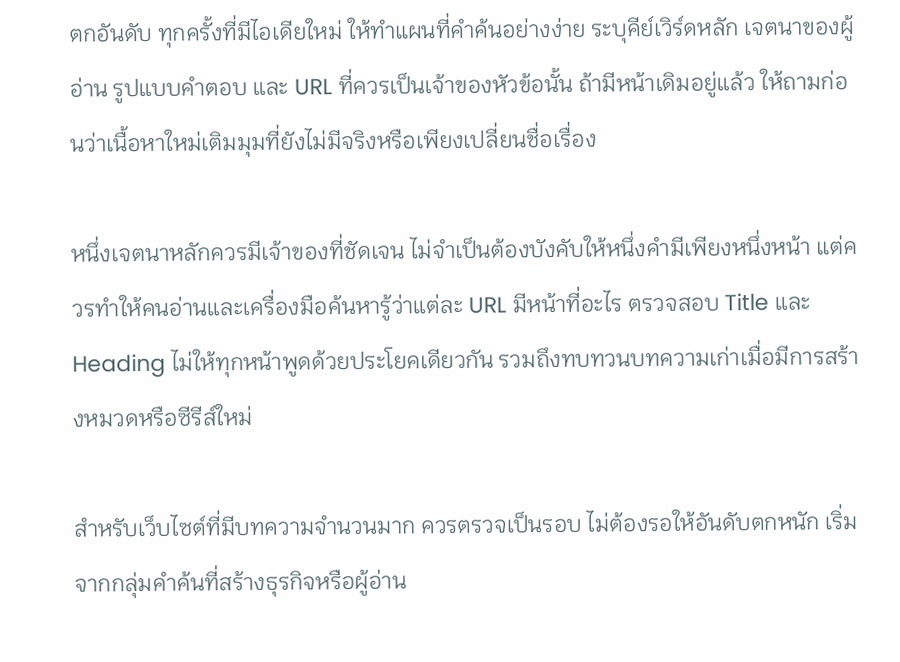ตกอันดับ ทุกครั้งที่มีไอเดียใหม่ ให้ทำแผนที่คำค้นอย่างง่าย ระบุคีย์เวิร์ดหลัก เจตนาของผู้อ่าน รูปแบบคำตอบ และ URL ที่ควรเป็นเจ้าของหัวข้อนั้น ถ้ามีหน้าเดิมอยู่แล้ว ให้ถามก่อนว่าเนื้อหาใหม่เติมมุมที่ยังไม่มีจริงหรือเพียงเปลี่ยนชื่อเรื่อง

หนึ่งเจตนาหลักควรมีเจ้าของที่ชัดเจน ไม่จำเป็นต้องบังคับให้หนึ่งคำมีเพียงหนึ่งหน้า แต่ควรทำให้คนอ่านและเครื่องมือค้นหารู้ว่าแต่ละ URL มีหน้าที่อะไร ตรวจสอบ Title และ Heading ไม่ให้ทุกหน้าพูดด้วยประโยคเดียวกัน รวมถึงทบทวนบทความเก่าเมื่อมีการสร้างหมวดหรือซีรีส์ใหม่

สำหรับเว็บไซต์ที่มีบทความจำนวนมาก ควรตรวจเป็นรอบ ไม่ต้องรอให้อันดับตกหนัก เริ่มจากกลุ่มคำค้นที่สร้างธุรกิจหรือผู้อ่าน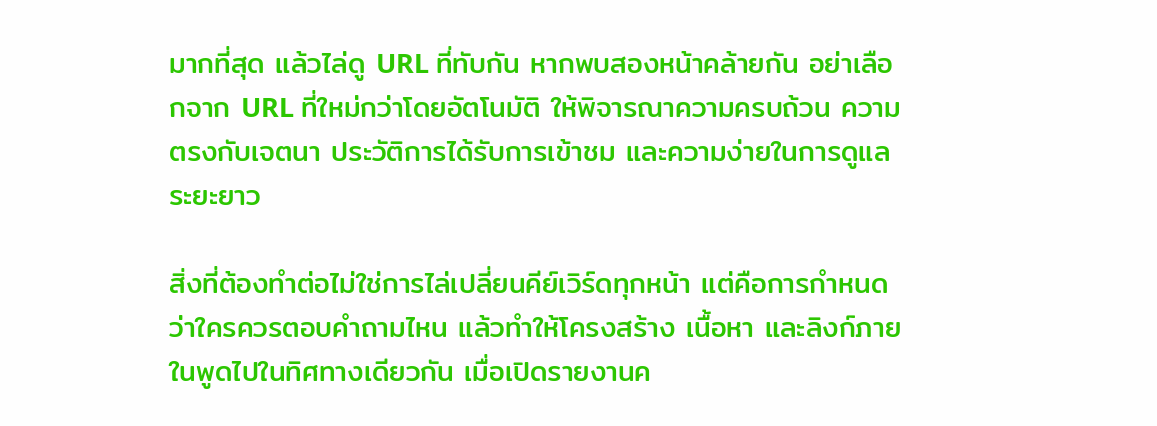มากที่สุด แล้วไล่ดู URL ที่ทับกัน หากพบสองหน้าคล้ายกัน อย่าเลือกจาก URL ที่ใหม่กว่าโดยอัตโนมัติ ให้พิจารณาความครบถ้วน ความตรงกับเจตนา ประวัติการได้รับการเข้าชม และความง่ายในการดูแลระยะยาว

สิ่งที่ต้องทำต่อไม่ใช่การไล่เปลี่ยนคีย์เวิร์ดทุกหน้า แต่คือการกำหนดว่าใครควรตอบคำถามไหน แล้วทำให้โครงสร้าง เนื้อหา และลิงก์ภายในพูดไปในทิศทางเดียวกัน เมื่อเปิดรายงานค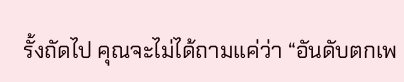รั้งถัดไป คุณจะไม่ได้ถามแค่ว่า “อันดับตกเพ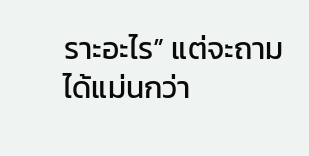ราะอะไร” แต่จะถามได้แม่นกว่า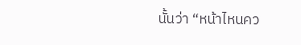นั้นว่า “หน้าไหนคว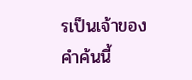รเป็นเจ้าของคำค้นนี้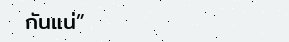กันแน่”